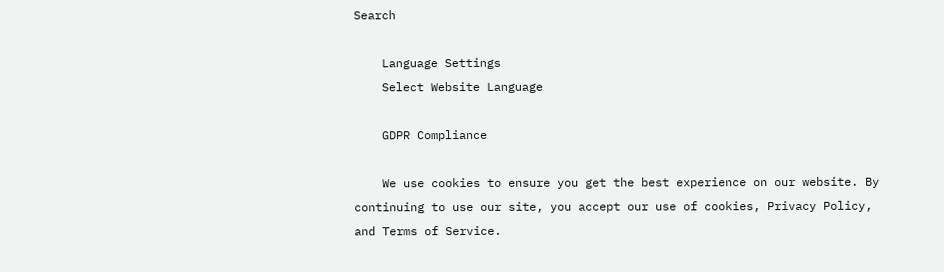Search

    Language Settings
    Select Website Language

    GDPR Compliance

    We use cookies to ensure you get the best experience on our website. By continuing to use our site, you accept our use of cookies, Privacy Policy, and Terms of Service.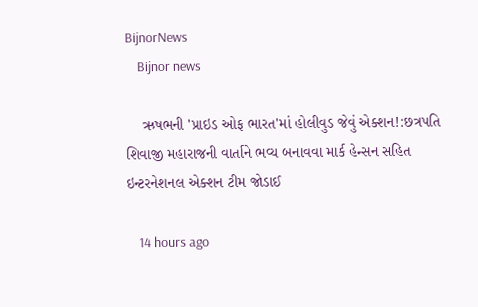BijnorNews
    Bijnor news

    ઋષભની 'પ્રાઇડ ઓફ ભારત'માં હોલીવુડ જેવું એક્શન!:છત્રપતિ શિવાજી મહારાજની વાર્તાને ભવ્ય બનાવવા માર્ક હેન્સન સહિત ઇન્ટરનેશનલ એક્શન ટીમ જોડાઈ

    14 hours ago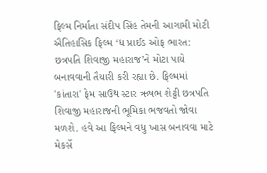ફિલ્મ નિર્માતા સંદીપ સિંહ તેમની આગામી મોટી ઐતિહાસિક ફિલ્મ ‘ધ પ્રાઈડ ઓફ ભારત: છત્રપતિ શિવાજી મહારાજ’ને મોટા પાયે બનાવવાની તૈયારી કરી રહ્યા છે. ફિલ્મમાં 'કાંતારા' ફેમ સાઉથ સ્ટાર ઋષભ શેટ્ટી છત્રપતિ શિવાજી મહારાજની ભૂમિકા ભજવતો જોવા મળશે. હવે આ ફિલ્મને વધુ ખાસ બનાવવા માટે મેકર્સે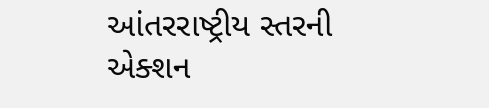આંતરરાષ્ટ્રીય સ્તરની એક્શન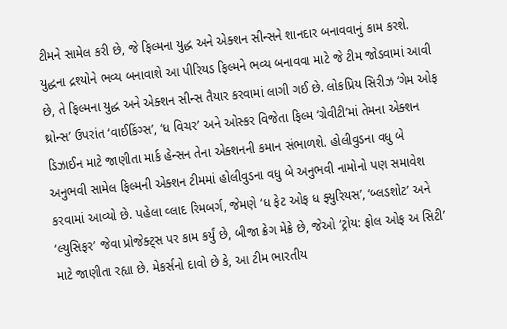ટીમને સામેલ કરી છે, જે ફિલ્મના યુદ્ધ અને એક્શન સીન્સને શાનદાર બનાવવાનું કામ કરશે. યુદ્ધના દ્રશ્યોને ભવ્ય બનાવાશે આ પીરિયડ ફિલ્મને ભવ્ય બનાવવા માટે જે ટીમ જોડવામાં આવી છે, તે ફિલ્મના યુદ્ધ અને એક્શન સીન્સ તૈયાર કરવામાં લાગી ગઈ છે. લોકપ્રિય સિરીઝ ‘ગેમ ઓફ થ્રોન્સ’ ઉપરાંત ‘વાઈકિંગ્સ’, ‘ધ વિચર’ અને ઓસ્કર વિજેતા ફિલ્મ ‘ગ્રેવીટી’માં તેમના એક્શન ડિઝાઈન માટે જાણીતા માર્ક હેન્સન તેના એક્શનની કમાન સંભાળશે. હોલીવુડના વધુ બે અનુભવી સામેલ ફિલ્મની એક્શન ટીમમાં હોલીવુડના વધુ બે અનુભવી નામોનો પણ સમાવેશ કરવામાં આવ્યો છે. પહેલા વ્લાદ રિમબર્ગ, જેમણે ‘ધ ફેટ ઓફ ધ ફ્યુરિયસ’, ‘બ્લડશોટ’ અને ‘લ્યુસિફર’ જેવા પ્રોજેક્ટ્સ પર કામ કર્યું છે, બીજા ક્રેગ મેક્રે છે, જેઓ ‘ટ્રોય: ફોલ ઓફ અ સિટી’ માટે જાણીતા રહ્યા છે. મેકર્સનો દાવો છે કે, આ ટીમ ભારતીય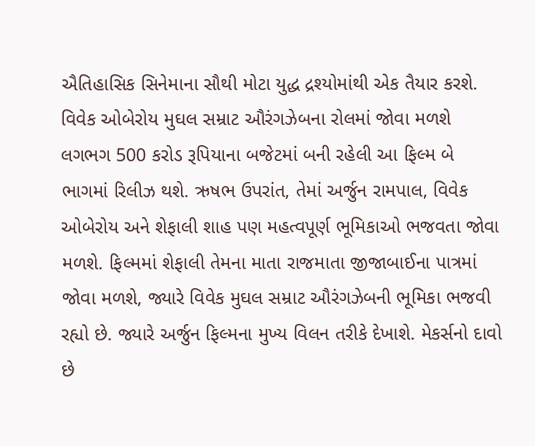ઐતિહાસિક સિનેમાના સૌથી મોટા યુદ્ધ દ્રશ્યોમાંથી એક તૈયાર કરશે. વિવેક ઓબેરોય મુઘલ સમ્રાટ ઔરંગઝેબના રોલમાં જોવા મળશે લગભગ 500 કરોડ રૂપિયાના બજેટમાં બની રહેલી આ ફિલ્મ બે ભાગમાં રિલીઝ થશે. ઋષભ ઉપરાંત, તેમાં અર્જુન રામપાલ, વિવેક ઓબેરોય અને શેફાલી શાહ પણ મહત્વપૂર્ણ ભૂમિકાઓ ભજવતા જોવા મળશે. ફિલ્મમાં શેફાલી તેમના માતા રાજમાતા જીજાબાઈના પાત્રમાં જોવા મળશે, જ્યારે વિવેક મુઘલ સમ્રાટ ઔરંગઝેબની ભૂમિકા ભજવી રહ્યો છે. જ્યારે અર્જુન ફિલ્મના મુખ્ય વિલન તરીકે દેખાશે. મેકર્સનો દાવો છે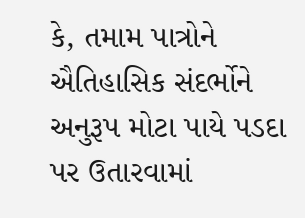કે, તમામ પાત્રોને ઐતિહાસિક સંદર્ભોને અનુરૂપ મોટા પાયે પડદા પર ઉતારવામાં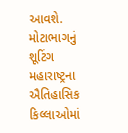આવશે. મોટાભાગનું શૂટિંગ મહારાષ્ટ્રના ઐતિહાસિક કિલ્લાઓમાં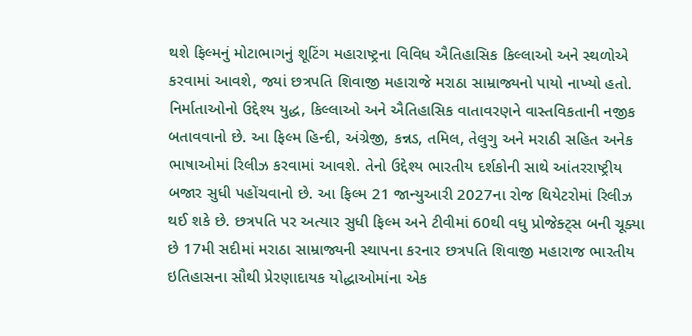થશે ફિલ્મનું મોટાભાગનું શૂટિંગ મહારાષ્ટ્રના વિવિધ ઐતિહાસિક કિલ્લાઓ અને સ્થળોએ કરવામાં આવશે, જ્યાં છત્રપતિ શિવાજી મહારાજે મરાઠા સામ્રાજ્યનો પાયો નાખ્યો હતો. નિર્માતાઓનો ઉદ્દેશ્ય યુદ્ધ, કિલ્લાઓ અને ઐતિહાસિક વાતાવરણને વાસ્તવિકતાની નજીક બતાવવાનો છે. આ ફિલ્મ હિન્દી, અંગ્રેજી, કન્નડ, તમિલ, તેલુગુ અને મરાઠી સહિત અનેક ભાષાઓમાં રિલીઝ કરવામાં આવશે. તેનો ઉદ્દેશ્ય ભારતીય દર્શકોની સાથે આંતરરાષ્ટ્રીય બજાર સુધી પહોંચવાનો છે. આ ફિલ્મ 21 જાન્યુઆરી 2027ના રોજ થિયેટરોમાં રિલીઝ થઈ શકે છે. છત્રપતિ પર અત્યાર સુધી ફિલ્મ અને ટીવીમાં 60થી વધુ પ્રોજેક્ટ્સ બની ચૂક્યા છે 17મી સદીમાં મરાઠા સામ્રાજ્યની સ્થાપના કરનાર છત્રપતિ શિવાજી મહારાજ ભારતીય ઇતિહાસના સૌથી પ્રેરણાદાયક યોદ્ધાઓમાંના એક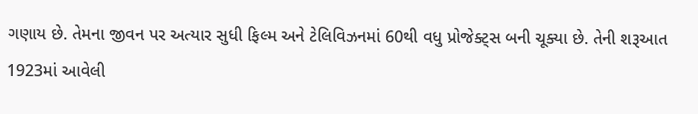ગણાય છે. તેમના જીવન પર અત્યાર સુધી ફિલ્મ અને ટેલિવિઝનમાં 60થી વધુ પ્રોજેક્ટ્સ બની ચૂક્યા છે. તેની શરૂઆત 1923માં આવેલી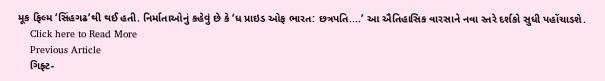મૂક ફિલ્મ ‘સિંહગઢ’થી થઈ હતી. નિર્માતાઓનું કહેવું છે કે ‘ધ પ્રાઇડ ઓફ ભારત: છત્રપતિ....’ આ ઐતિહાસિક વારસાને નવા સ્તરે દર્શકો સુધી પહોંચાડશે.
    Click here to Read More
    Previous Article
    ગિફ્ટ-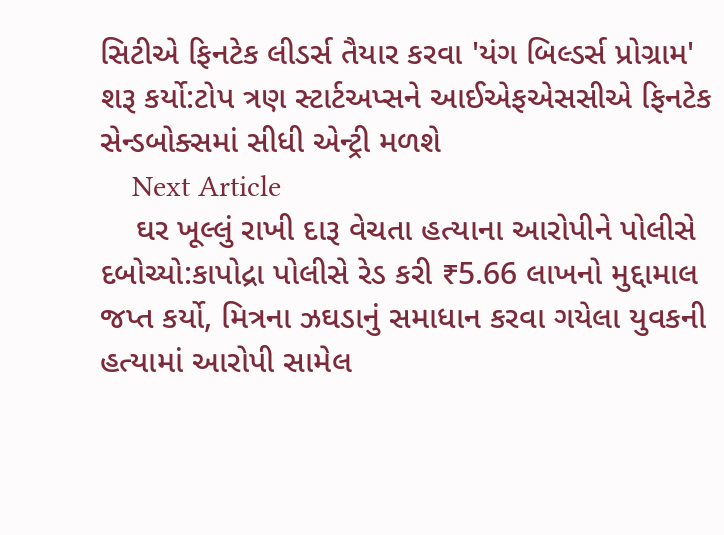સિટીએ ફિનટેક લીડર્સ તૈયાર કરવા 'યંગ બિલ્ડર્સ પ્રોગ્રામ' શરૂ કર્યો:ટોપ ત્રણ સ્ટાર્ટઅપ્સને આઈએફએસસીએ ફિનટેક સેન્ડબોક્સમાં સીધી એન્ટ્રી મળશે
    Next Article
    ઘર ખૂલ્લું રાખી દારૂ વેચતા હત્યાના આરોપીને પોલીસે દબોચ્યો:કાપોદ્રા પોલીસે રેડ કરી ₹5.66 લાખનો મુદ્દામાલ જપ્ત કર્યો, મિત્રના ઝઘડાનું સમાધાન કરવા ગયેલા યુવકની હત્યામાં આરોપી સામેલ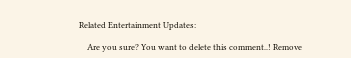Related Entertainment Updates:

    Are you sure? You want to delete this comment..! Remove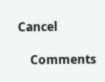Cancel

    Comments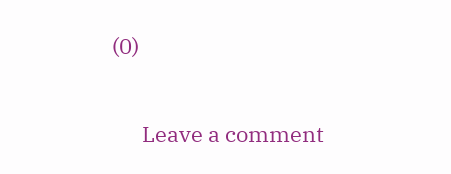(0)

      Leave a comment